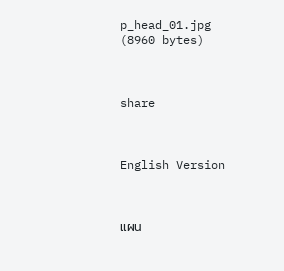p_head_01.jpg (8960 bytes)



share



English Version



แผน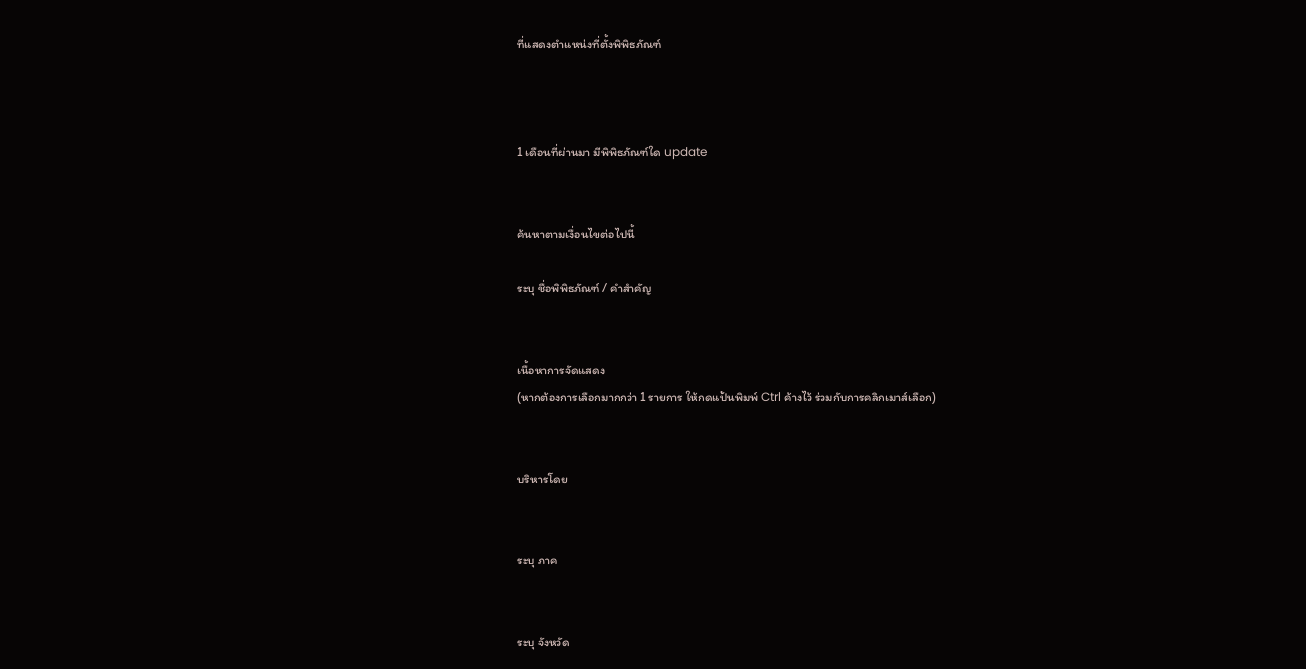ที่แสดงตำแหน่งที่ตั้งพิพิธภัณฑ์



1 เดือนที่ผ่านมา มีพิพิธภัณฑ์ใด update


ค้นหาตามเงื่อนไขต่อไปนี้

ระบุ ชื่อพิพิธภัณฑ์ / คำสำคัญ


เนื้อหาการจัดแสดง
(หากต้องการเลือกมากกว่า 1 รายการ ให้กดแป้นพิมพ์ Ctrl ค้างไว้ ร่วมกับการคลิกเมาส์เลือก)


บริหารโดย


ระบุ ภาค


ระบุ จังหวัด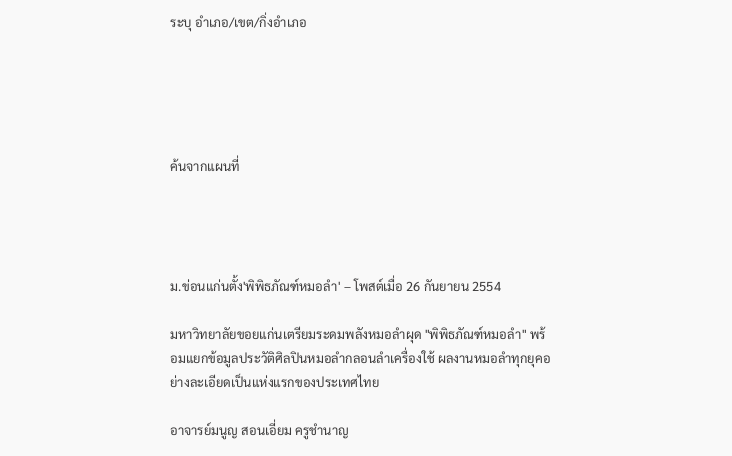ระบุ อำเภอ/เขต/กิ่งอำเภอ





ค้นจากแผนที่




ม.ข่อนแก่นตั้ง'พิพิธภัณฑ์หมอลำ' – โพสต์เมื่อ 26 กันยายน 2554

มหาวิทยาลัยขอยแก่นเตรียมระดมพลังหมอลำผุด "พิพิธภัณฑ์หมอลำ" พร้อมแยกข้อมูลประวัติศิลปินหมอลำกลอนลำเครื่องใช้ ผลงานหมอลำทุกยุคอย่างละเอียดเป็นแห่งแรกของประเทศไทย

อาจารย์มนูญ สอนเอี่ยม ครูชำนาญ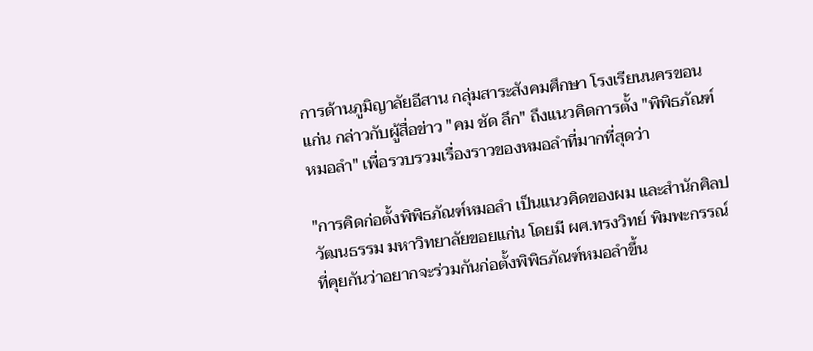การด้านภูมิญาลัยอีสาน กลุ่มสาระสังคมศึกษา โรงเรียนนครขอนแก่น กล่าวกับผู้สื่อข่าว "คม ชัด ลึก" ถึงแนวคิดการตั้ง "พิพิธภัณฑ์หมอลำ" เพื่อรวบรวมเรื่องราวของหมอลำที่มากที่สุดว่า

"การคิดก่อตั้งพิพิธภัณฑ์หมอลำ เป็นแนวคิดของผม และสำนักศิลปวัฒนธรรม มหาวิทยาลัยขอยแก่น โดยมี ผศ.ทรงวิทย์ พิมพะกรรณ์ ที่คุยกันว่าอยากจะร่วมกันก่อตั้งพิพิธภัณฑ์หมอลำขึ้น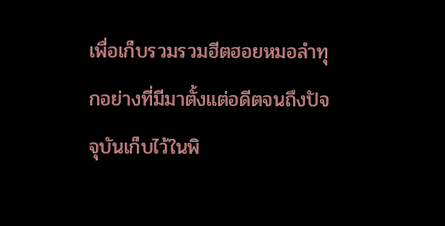เพื่อเก็บรวมรวมฮีตฮอยหมอลำทุกอย่างที่มีมาตั้งแต่อดีตจนถึงปัจจุบันเก็บไว้ในพิ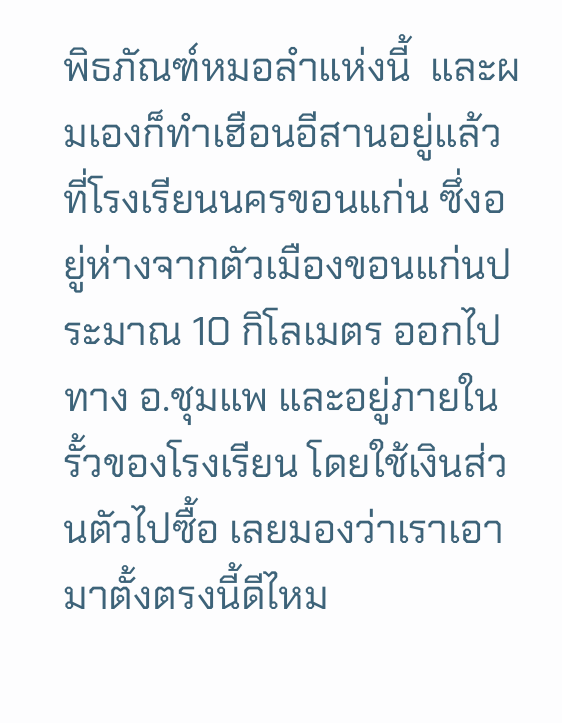พิธภัณฑ์หมอลำแห่งนี้  และผมเองก็ทำเฮือนอีสานอยู่แล้วที่โรงเรียนนครขอนแก่น ซึ่งอยู่ห่างจากตัวเมืองขอนแก่นประมาณ 10 กิโลเมตร ออกไปทาง อ.ชุมแพ และอยู่ภายในรั้วของโรงเรียน โดยใช้เงินส่วนตัวไปซื้อ เลยมองว่าเราเอามาตั้งตรงนี้ดีไหม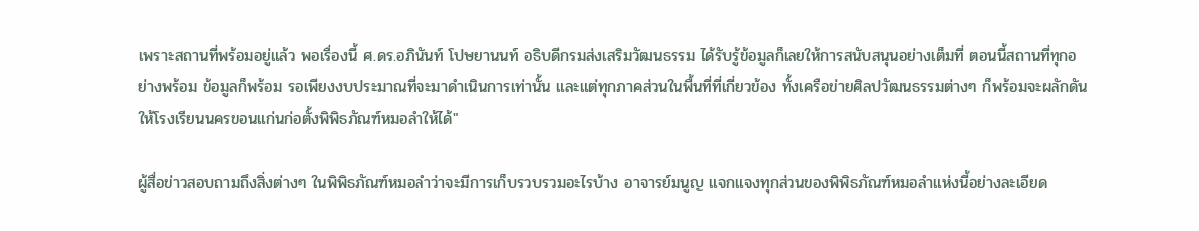เพราะสถานที่พร้อมอยู่แล้ว พอเรื่องนี้ ศ.ดร.อภินันท์ โปษยานนท์ อธิบดีกรมส่งเสริมวัฒนธรรม ได้รับรู้ข้อมูลก็เลยให้การสนับสนุนอย่างเต็มที่ ตอนนี้สถานที่ทุกอย่างพร้อม ข้อมูลก็พร้อม รอเพียงงบประมาณที่จะมาดำเนินการเท่านั้น และแต่ทุกภาคส่วนในพื้นที่ที่เกี่ยวข้อง ทั้งเครือข่ายศิลปวัฒนธรรมต่างๆ ก็พร้อมจะผลักดันให้โรงเรียนนครขอนแก่นก่อตั้งพิพิธภัณฑ์หมอลำให้ได้"

ผู้สื่อข่าวสอบถามถึงสิ่งต่างๆ ในพิพิธภัณฑ์หมอลำว่าจะมีการเก็บรวบรวมอะไรบ้าง อาจารย์มนูญ แจกแจงทุกส่วนของพิพิธภัณฑ์หมอลำแห่งนี้อย่างละเอียด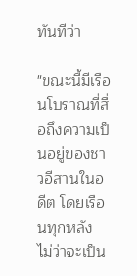ทันทีว่า

"ขณะนี้มีเรือนโบราณที่สื่อถึงความเป็นอยู่ของชาวอีสานในอดีต โดยเรือนทุกหลัง ไม่ว่าจะเป็น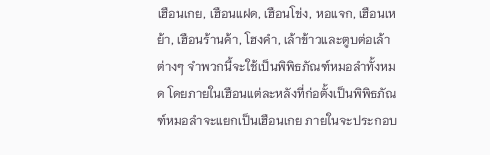เฮือนเกย, เฮือนแฝด, เฮือนโข่ง, หอแจก, เฮือนเหย้า, เฮือนร้านค้า, โฮงคำ, เล้าข้าวและตูบต่อเล้า ต่างๆ จำพวกนี้จะใช้เป็นพิพิธภัณฑ์หมอลำทั้งหมด โดยภายในเฮือนแต่ละหลังที่ก่อตั้งเป็นพิพิธภัณฑ์หมอลำจะแยกเป็นเฮือนเกย ภายในจะประกอบ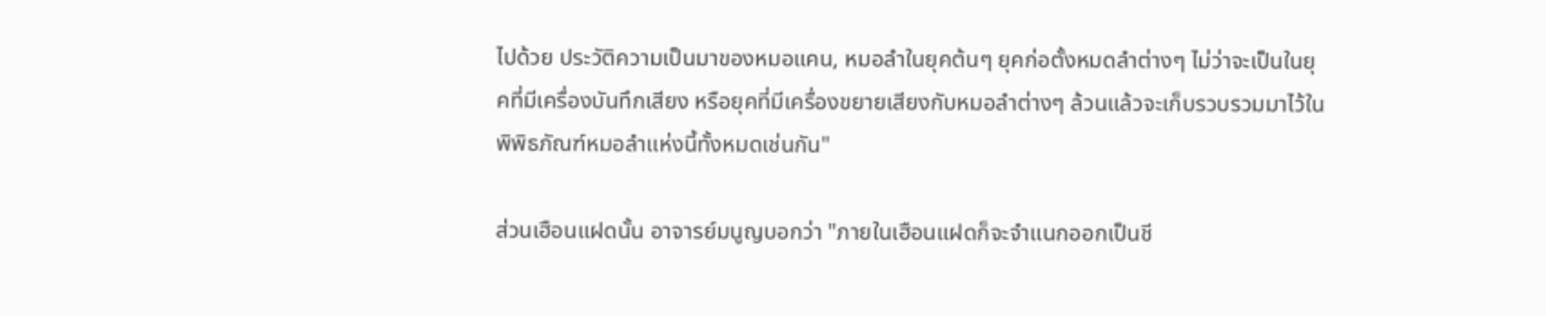ไปด้วย ประวัติความเป็นมาของหมอแคน, หมอลำในยุคต้นๆ ยุคก่อตั้งหมดลำต่างๆ ไม่ว่าจะเป็นในยุคที่มีเครื่องบันทึกเสียง หรือยุคที่มีเครื่องขยายเสียงกับหมอลำต่างๆ ล้วนแล้วจะเก็บรวบรวมมาไว้ในพิพิธภัณฑ์หมอลำแห่งนี้ทั้งหมดเช่นกัน"

ส่วนเฮือนแฝดนั้น อาจารย์มนูญบอกว่า "ภายในเฮือนแฝดก็จะจำแนกออกเป็นชี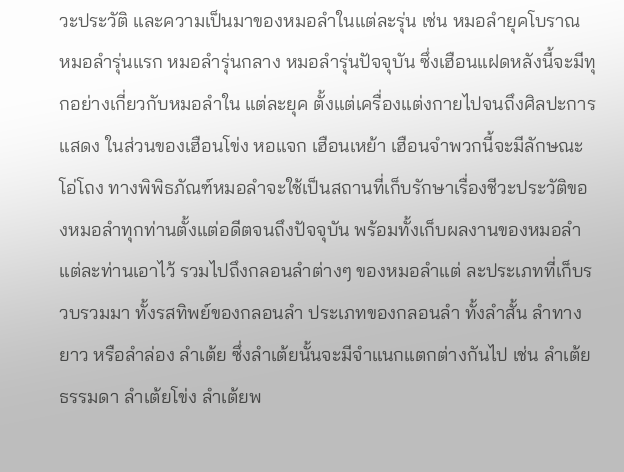วะประวัติ และความเป็นมาของหมอลำในแต่ละรุ่น เช่น หมอลำยุคโบราณ หมอลำรุ่นแรก หมอลำรุ่นกลาง หมอลำรุ่นปัจจุบัน ซึ่งเฮือนแฝดหลังนี้จะมีทุกอย่างเกี่ยวกับหมอลำใน แต่ละยุค ตั้งแต่เครื่องแต่งกายไปจนถึงศิลปะการแสดง ในส่วนของเฮือนโข่ง หอแจก เฮือนเหย้า เฮือนจำพวกนี้จะมีลักษณะโอ่โถง ทางพิพิธภัณฑ์หมอลำจะใช้เป็นสถานที่เก็บรักษาเรื่องชีวะประวัติของหมอลำทุกท่านตั้งแต่อดีตจนถึงปัจจุบัน พร้อมทั้งเก็บผลงานของหมอลำแต่ละท่านเอาไว้ รวมไปถึงกลอนลำต่างๆ ของหมอลำแต่ ละประเภทที่เก็บรวบรวมมา ทั้งรสทิพย์ของกลอนลำ ประเภทของกลอนลำ ทั้งลำสั้น ลำทางยาว หรือลำล่อง ลำเต้ย ซึ่งลำเต้ยนั้นจะมีจำแนกแตกต่างกันไป เช่น ลำเต้ยธรรมดา ลำเต้ยโข่ง ลำเต้ยพ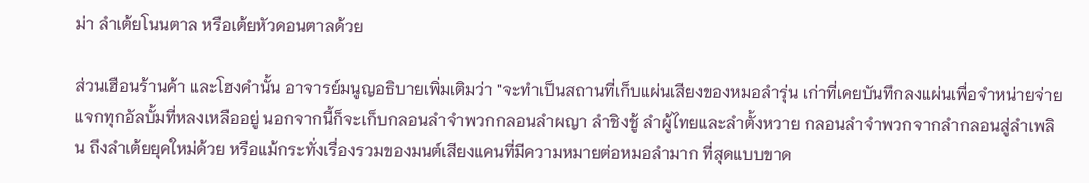ม่า ลำเต้ยโนนตาล หรือเต้ยหัวดอนตาลด้วย

ส่วนเฮือนร้านค้า และโฮงคำนั้น อาจารย์มนูญอธิบายเพิ่มเติมว่า "จะทำเป็นสถานที่เก็บแผ่นเสียงของหมอลำรุ่น เก่าที่เคยบันทึกลงแผ่นเพื่อจำหน่ายจ่ายแจกทุกอัลบั้มที่หลงเหลืออยู่ นอกจากนี้ก็จะเก็บกลอนลำจำพวกกลอนลำผญา ลำชิงชู้ ลำผู้ไทยและลำตั้งหวาย กลอนลำจำพวกจากลำกลอนสู่ลำเพลิน ถึงลำเต้ยยุคใหม่ด้วย หรือแม้กระทั่งเรื่องรวมของมนต์เสียงแคนที่มีความหมายต่อหมอลำมาก ที่สุดแบบขาด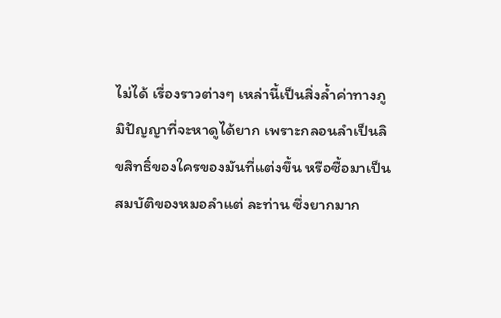ไม่ได้ เรื่องราวต่างๆ เหล่านี้เป็นสิ่งล้ำค่าทางภูมิปัญญาที่จะหาดูได้ยาก เพราะกลอนลำเป็นลิขสิทธิ์ของใครของมันที่แต่งขึ้น หรือซื้อมาเป็นสมบัติของหมอลำแต่ ละท่าน ซึ่งยากมาก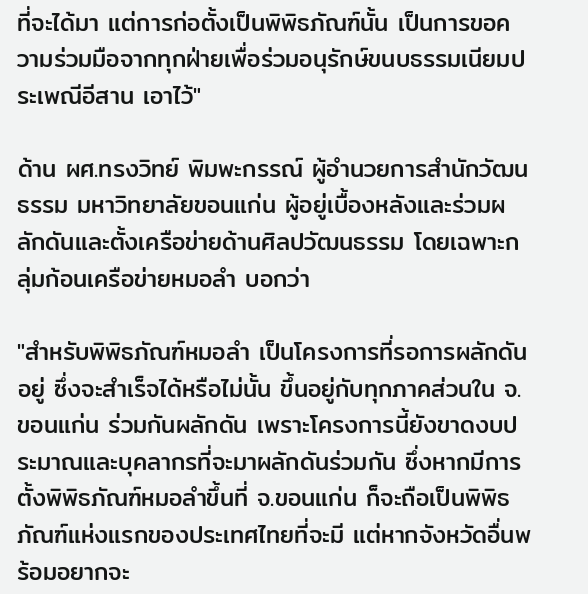ที่จะได้มา แต่การก่อตั้งเป็นพิพิธภัณฑ์นั้น เป็นการขอความร่วมมือจากทุกฝ่ายเพื่อร่วมอนุรักษ์ขนบธรรมเนียมประเพณีอีสาน เอาไว้"

ด้าน ผศ.ทรงวิทย์ พิมพะกรรณ์ ผู้อำนวยการสำนักวัฒนธรรม มหาวิทยาลัยขอนแก่น ผู้อยู่เบื้องหลังและร่วมผลักดันและตั้งเครือข่ายด้านศิลปวัฒนธรรม โดยเฉพาะกลุ่มก้อนเครือข่ายหมอลำ บอกว่า

"สำหรับพิพิธภัณฑ์หมอลำ เป็นโครงการที่รอการผลักดันอยู่ ซึ่งจะสำเร็จได้หรือไม่นั้น ขึ้นอยู่กับทุกภาคส่วนใน จ.ขอนแก่น ร่วมกันผลักดัน เพราะโครงการนี้ยังขาดงบประมาณและบุคลากรที่จะมาผลักดันร่วมกัน ซึ่งหากมีการตั้งพิพิธภัณฑ์หมอลำขึ้นที่ จ.ขอนแก่น ก็จะถือเป็นพิพิธภัณฑ์แห่งแรกของประเทศไทยที่จะมี แต่หากจังหวัดอื่นพร้อมอยากจะ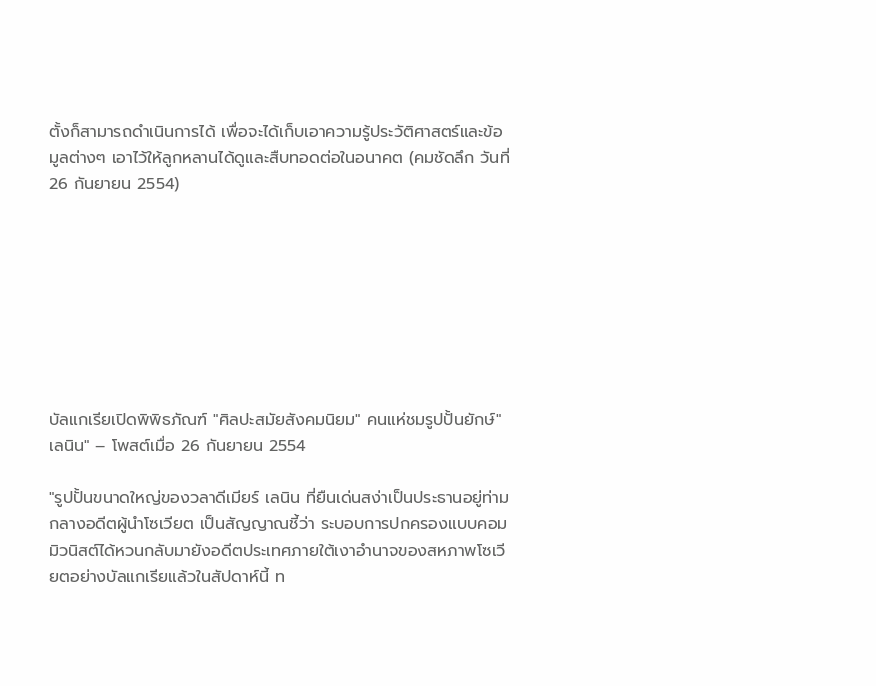ตั้งก็สามารถดำเนินการได้ เพื่อจะได้เก็บเอาความรู้ประวัติศาสตร์และข้อมูลต่างๆ เอาไว้ให้ลูกหลานได้ดูและสืบทอดต่อในอนาคต (คมชัดลึก วันที่ 26 กันยายน 2554)








บัลแกเรียเปิดพิพิธภัณฑ์ "ศิลปะสมัยสังคมนิยม" คนแห่ชมรูปปั้นยักษ์"เลนิน" – โพสต์เมื่อ 26 กันยายน 2554

"รูปปั้นขนาดใหญ่ของวลาดีเมียร์ เลนิน ที่ยืนเด่นสง่าเป็นประธานอยู่ท่ามกลางอดีตผู้นำโซเวียต เป็นสัญญาณชี้ว่า ระบอบการปกครองแบบคอมมิวนิสต์ได้หวนกลับมายังอดีตประเทศภายใต้เงาอำนาจของสหภาพโซเวียตอย่างบัลแกเรียแล้วในสัปดาห์นี้ ท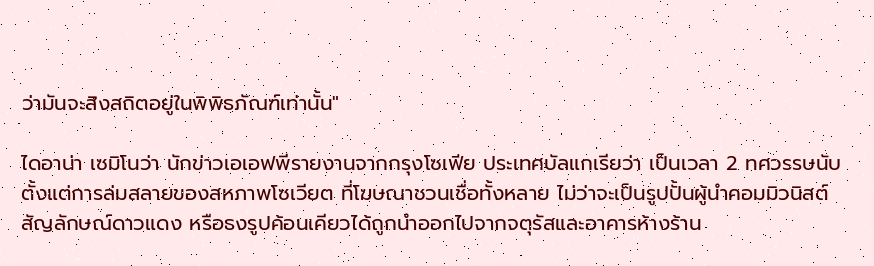ว่ามันจะสิงสถิตอยู่ในพิพิธภัณฑ์เท่านั้น"

ไดอาน่า เซมิโนว่า นักข่าวเอเอฟพีรายงานจากกรุงโซเฟีย ประเทศบัลแกเรียว่า เป็นเวลา 2 ทศวรรษนับตั้งแต่การล่มสลายของสหภาพโซเวียต ที่โฆษณาชวนเชื่อทั้งหลาย ไม่ว่าจะเป็นรูปปั้นผู้นำคอมมิวนิสต์ สัญลักษณ์ดาวแดง หรือธงรูปค้อนเคียวได้ถูกนำออกไปจากจตุรัสและอาคารห้างร้าน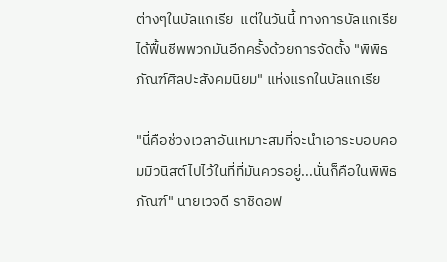ต่างๆในบัลแกเรีย  แต่ในวันนี้ ทางการบัลแกเรียได้ฟื้นชีพพวกมันอีกครั้งด้วยการจัดตั้ง "พิพิธภัณฑ์ศิลปะสังคมนิยม" แห่งแรกในบัลแกเรีย

"นี่คือช่วงเวลาอันเหมาะสมที่จะนำเอาระบอบคอมมิวนิสต์ไปไว้ในที่ที่มันควรอยู่...นั่นก็คือในพิพิธภัณฑ์" นายเวจดี ราชิดอฟ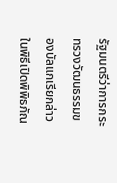รัฐมนตรีว่าการกระทรวงวัฒนธรรมของบัลแกเรียกล่าวในพิธีเปิดพิพิธภัณ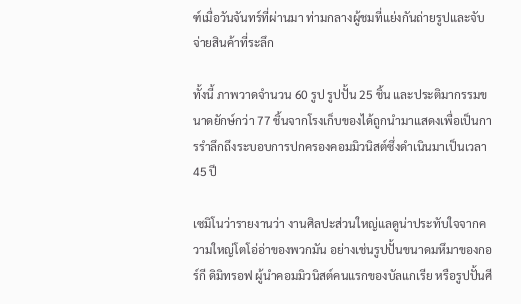ฑ์เมื่อวันจันทร์ที่ผ่านมา ท่ามกลางผู้ชมที่แย่งกันถ่ายรูปและจับจ่ายสินค้าที่ระลึก

ทั้งนี้ ภาพวาดจำนวน 60 รูป รูปปั้น 25 ชิ้น และประติมากรรมขนาดยักษ์กว่า 77 ชิ้นจากโรงเก็บของได้ถูกนำมาแสดงเพื่อเป็นการรำลึกถึงระบอบการปกครองคอมมิวนิสต์ซึ่งดำเนินมาเป็นเวลา 45 ปี

เซมิโนว่ารายงานว่า งานศิลปะส่วนใหญ่แลดูน่าประทับใจจากความใหญ่โตโอ่อ่าของพวกมัน อย่างเช่นรูปปั้นขนาดมหึมาของกอร์กี ดิมิทรอฟ ผู้นำคอมมิวนิสต์คนแรกของบัลแกเรีย หรือรูปปั้นศี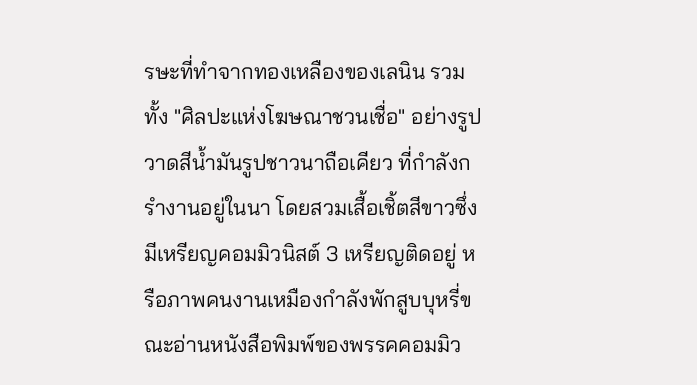รษะที่ทำจากทองเหลืองของเลนิน รวมทั้ง "ศิลปะแห่งโฆษณาชวนเชื่อ" อย่างรูปวาดสีน้ำมันรูปชาวนาถือเคียว ที่กำลังกรำงานอยู่ในนา โดยสวมเสื้อเชิ้ตสีขาวซึ่งมีเหรียญคอมมิวนิสต์ 3 เหรียญติดอยู่ หรือภาพคนงานเหมืองกำลังพักสูบบุหรี่ขณะอ่านหนังสือพิมพ์ของพรรคคอมมิว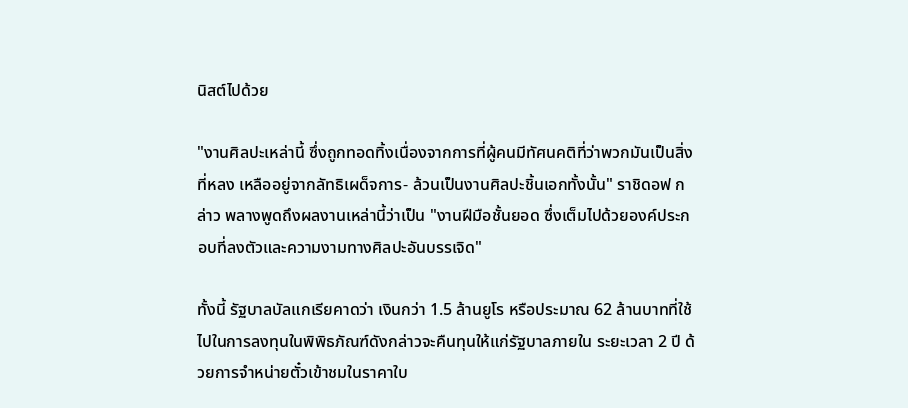นิสต์ไปด้วย

"งานศิลปะเหล่านี้ ซึ่งถูกทอดทิ้งเนื่องจากการที่ผู้คนมีทัศนคติที่ว่าพวกมันเป็นสิ่งที่หลง เหลืออยู่จากลัทธิเผด็จการ- ล้วนเป็นงานศิลปะชิ้นเอกทั้งนั้น" ราชิดอฟ กล่าว พลางพูดถึงผลงานเหล่านี้ว่าเป็น "งานฝีมือชั้นยอด ซึ่งเต็มไปด้วยองค์ประกอบที่ลงตัวและความงามทางศิลปะอันบรรเจิด"

ทั้งนี้ รัฐบาลบัลแกเรียคาดว่า เงินกว่า 1.5 ล้านยูโร หรือประมาณ 62 ล้านบาทที่ใช้ไปในการลงทุนในพิพิธภัณฑ์ดังกล่าวจะคืนทุนให้แก่รัฐบาลภายใน ระยะเวลา 2 ปี ด้วยการจำหน่ายตั๋วเข้าชมในราคาใบ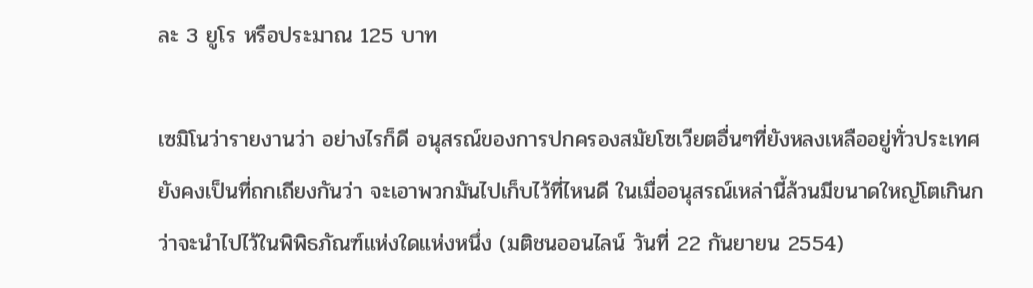ละ 3 ยูโร หรือประมาณ 125 บาท

เซมิโนว่ารายงานว่า อย่างไรก็ดี อนุสรณ์ของการปกครองสมัยโซเวียตอื่นๆที่ยังหลงเหลืออยู่ทั่วประเทศยังคงเป็นที่ถกเถียงกันว่า จะเอาพวกมันไปเก็บไว้ที่ไหนดี ในเมื่ออนุสรณ์เหล่านี้ล้วนมีขนาดใหญ่โตเกินกว่าจะนำไปไว้ในพิพิธภัณฑ์แห่งใดแห่งหนึ่ง (มติชนออนไลน์ วันที่ 22 กันยายน 2554)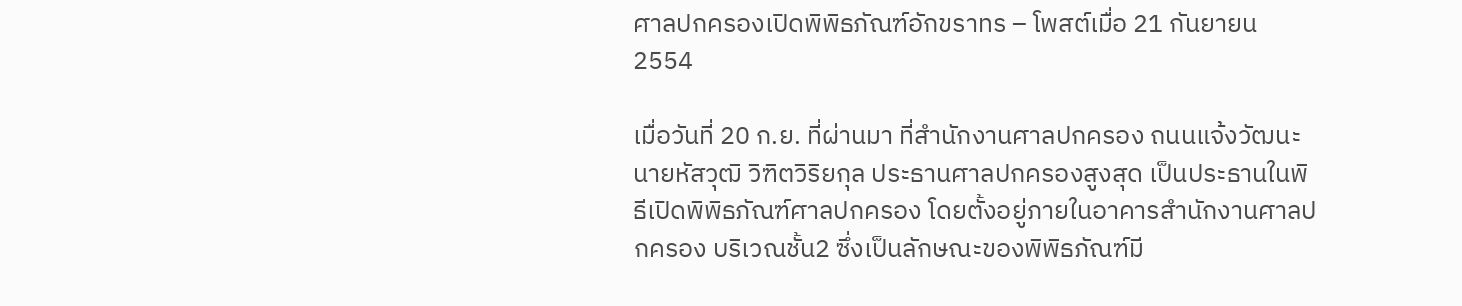ศาลปกครองเปิดพิพิธภัณฑ์อักขราทร – โพสต์เมื่อ 21 กันยายน 2554

เมื่อวันที่ 20 ก.ย. ที่ผ่านมา ที่สำนักงานศาลปกครอง ถนนแจ้งวัฒนะ นายหัสวุฒิ วิฑิตวิริยกุล ประธานศาลปกครองสูงสุด เป็นประธานในพิธีเปิดพิพิธภัณฑ์ศาลปกครอง โดยตั้งอยู่ภายในอาคารสำนักงานศาลปกครอง บริเวณชั้น2 ซึ่งเป็นลักษณะของพิพิธภัณฑ์มี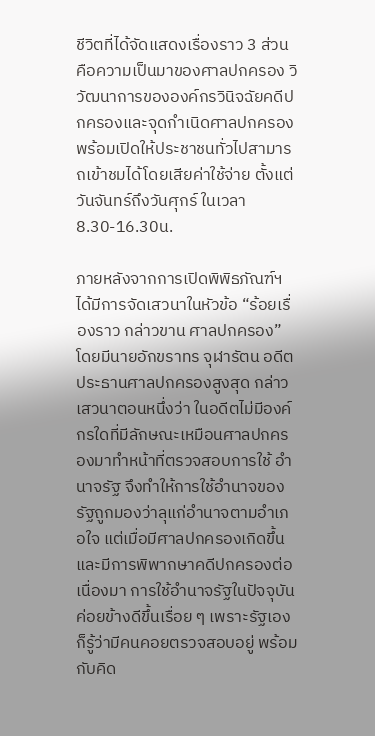ชีวิตที่ได้จัดแสดงเรื่องราว 3 ส่วน คือความเป็นมาของศาลปกครอง วิวัฒนาการขององค์กรวินิจฉัยคดีปกครองและจุดกำเนิดศาลปกครอง พร้อมเปิดให้ประชาชนทั่วไปสามารถเข้าชมได้โดยเสียค่าใช้จ่าย ตั้งแต่วันจันทร์ถึงวันศุกร์ ในเวลา 8.30-16.30น.

ภายหลังจากการเปิดพิพิธภัณฑ์ฯได้มีการจัดเสวนาในหัวข้อ “ร้อยเรื่องราว กล่าวขาน ศาลปกครอง” โดยมีนายอักขราทร จุฬารัตน อดีตประธานศาลปกครองสูงสุด กล่าวเสวนาตอนหนึ่งว่า ในอดีตไม่มีองค์กรใดที่มีลักษณะเหมือนศาลปกครองมาทำหน้าที่ตรวจสอบการใช้ อำนาจรัฐ จึงทำให้การใช้อำนาจของรัฐถูกมองว่าลุแก่อำนาจตามอำเภอใจ แต่เมื่อมีศาลปกครองเกิดขึ้นและมีการพิพากษาคดีปกครองต่อเนื่องมา การใช้อำนาจรัฐในปัจจุบันค่อยข้างดีขึ้นเรื่อย ๆ เพราะรัฐเองก็รู้ว่ามีคนคอยตรวจสอบอยู่ พร้อมกับคิด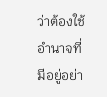ว่าต้องใช้อำนาจที่มีอยู่อย่า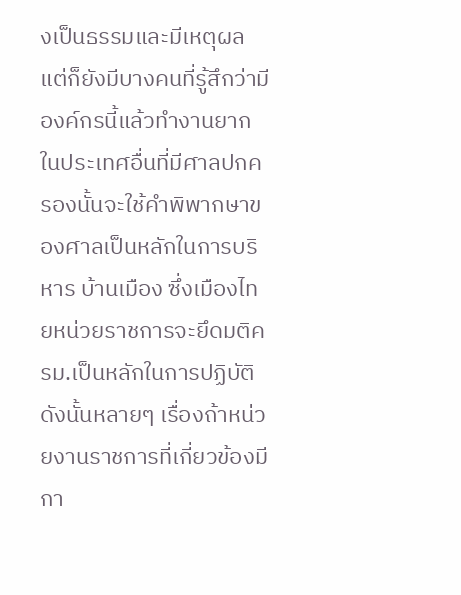งเป็นธรรมและมีเหตุผล แต่ก็ยังมีบางคนที่รู้สึกว่ามีองค์กรนี้แล้วทำงานยาก ในประเทศอื่นที่มีศาลปกครองนั้นจะใช้คำพิพากษาของศาลเป็นหลักในการบริหาร บ้านเมือง ซึ่งเมืองไทยหน่วยราชการจะยึดมติครม.เป็นหลักในการปฏิบัติ ดังนั้นหลายๆ เรื่องถ้าหน่วยงานราชการที่เกี่ยวข้องมีกา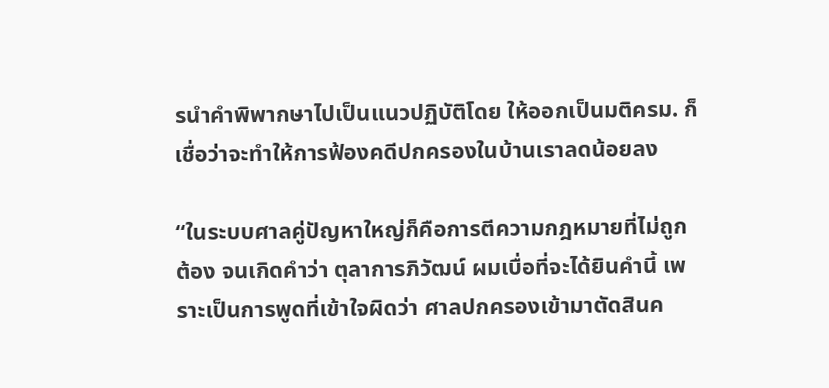รนำคำพิพากษาไปเป็นแนวปฏิบัติโดย ให้ออกเป็นมติครม. ก็เชื่อว่าจะทำให้การฟ้องคดีปกครองในบ้านเราลดน้อยลง

“ในระบบศาลคู่ปัญหาใหญ่ก็คือการตีความกฎหมายที่ไม่ถูกต้อง จนเกิดคำว่า ตุลาการภิวัฒน์ ผมเบื่อที่จะได้ยินคำนี้ เพราะเป็นการพูดที่เข้าใจผิดว่า ศาลปกครองเข้ามาตัดสินค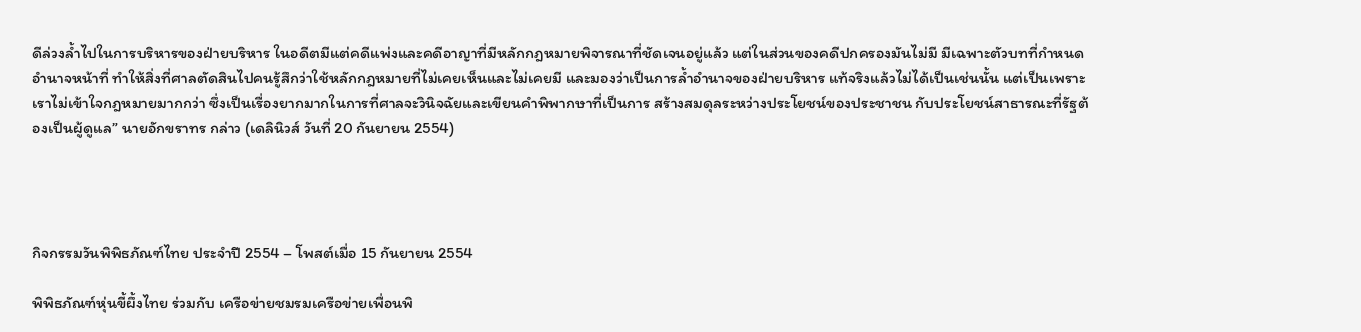ดีล่วงล้ำไปในการบริหารของฝ่ายบริหาร ในอดีตมีแต่คดีแพ่งและคดีอาญาที่มีหลักกฎหมายพิจารณาที่ชัดเจนอยู่แล้ว แต่ในส่วนของคดีปกครองมันไม่มี มีเฉพาะตัวบทที่กำหนดอำนาจหน้าที่ ทำให้สิ่งที่ศาลตัดสินไปคนรู้สึกว่าใช้หลักกฎหมายที่ไม่เคยเห็นและไม่เคยมี และมองว่าเป็นการล้ำอำนาจของฝ่ายบริหาร แท้จริงแล้วไม่ได้เป็นเช่นนั้น แต่เป็นเพราะเราไม่เข้าใจกฎหมายมากกว่า ซึ่งเป็นเรื่องยากมากในการที่ศาลจะวินิจฉัยและเขียนคำพิพากษาที่เป็นการ สร้างสมดุลระหว่างประโยชน์ของประชาชน กับประโยชน์สาธารณะที่รัฐต้องเป็นผู้ดูแล” นายอักขราทร กล่าว (เดลินิวส์ วันที่ 20 กันยายน 2554)




กิจกรรมวันพิพิธภัณฑ์ไทย ประจำปี 2554 – โพสต์เมื่อ 15 กันยายน 2554

พิพิธภัณฑ์หุ่นขี้ผึ้งไทย ร่วมกับ เครือข่ายชมรมเครือข่ายเพื่อนพิ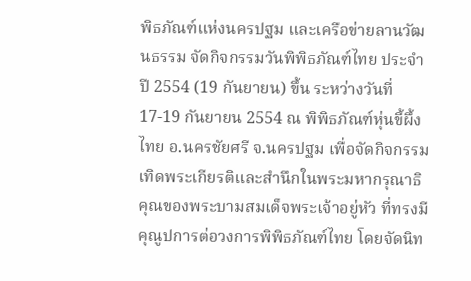พิธภัณฑ์แห่งนครปฐม และเครือข่ายลานวัฒนธรรม จัดกิจกรรมวันพิพิธภัณฑ์ไทย ประจำปี 2554 (19 กันยายน) ขึ้น ระหว่างวันที่ 17-19 กันยายน 2554 ณ พิพิธภัณฑ์หุ่นขี้ผึ้งไทย อ.นครชัยศรี จ.นครปฐม เพื่อจัดกิจกรรมเทิดพระเกียรติและสำนึกในพระมหากรุณาธิคุณของพระบามสมเด็จพระเจ้าอยู่หัว ที่ทรงมีคุณูปการต่อวงการพิพิธภัณฑ์ไทย โดยจัดนิท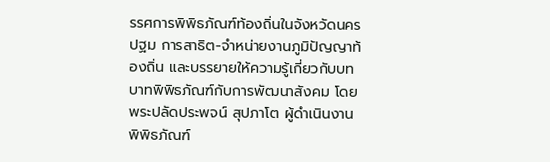รรศการพิพิธภัณฑ์ท้องถิ่นในจังหวัดนครปฐม การสาธิต-จำหน่ายงานภูมิปัญญาท้องถิ่น และบรรยายให้ความรู้เกี่ยวกับบทบาทพิพิธภัณฑ์กับการพัฒนาสังคม โดย พระปลัดประพจน์ สุปภาโต ผู้ดำเนินงานพิพิธภัณฑ์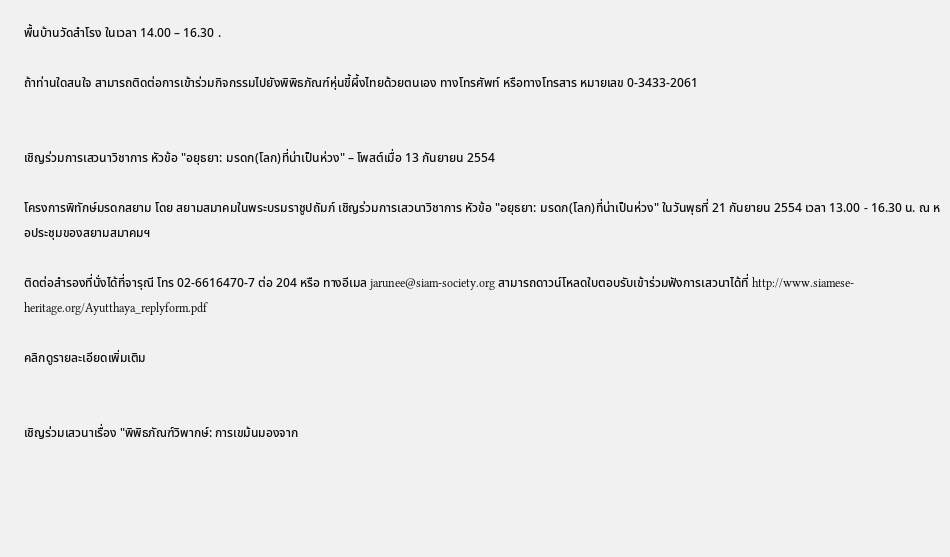พื้นบ้านวัดสำโรง ในเวลา 14.00 – 16.30 .

ถ้าท่านใดสนใจ สามารถติดต่อการเข้าร่วมกิจกรรมไปยังพิพิธภัณฑ์หุ่นขี้ผึ้งไทยด้วยตนเอง ทางโทรศัพท์ หรือทางโทรสาร หมายเลข 0-3433-2061


เชิญร่วมการเสวนาวิชาการ หัวข้อ "อยุธยา: มรดก(โลก)ที่น่าเป็นห่วง" – โพสต์เมื่อ 13 กันยายน 2554

โครงการพิทักษ์มรดกสยาม โดย สยามสมาคมในพระบรมราชูปถัมภ์ เชิญร่วมการเสวนาวิชาการ หัวข้อ "อยุธยา: มรดก(โลก)ที่น่าเป็นห่วง" ในวันพุธที่ 21 กันยายน 2554 เวลา 13.00 - 16.30 น. ณ หอประชุมของสยามสมาคมฯ

ติดต่อสำรองที่นั่งได้ที่จารุณี โทร 02-6616470-7 ต่อ 204 หรือ ทางอีเมล jarunee@siam-society.org สามารถดาวน์โหลดใบตอบรับเข้าร่วมฟังการเสวนาได้ที่ http://www.siamese-heritage.org/Ayutthaya_replyform.pdf

คลิกดูรายละเอียดเพิ่มเติม


เชิญร่วมเสวนาเรื่อง "พิพิธภัณฑ์วิพากษ์: การเขม้นมองจาก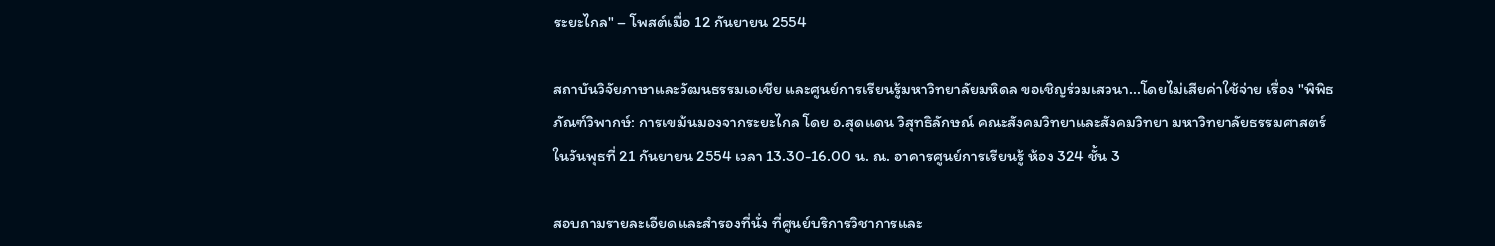ระยะไกล" – โพสต์เมื่อ 12 กันยายน 2554

สถาบันวิจัยภาษาและวัฒนธรรมเอเชีย และศูนย์การเรียนรู้มหาวิทยาลัยมหิดล ขอเชิญร่วมเสวนา...โดยไม่เสียค่าใช้จ่าย เรื่อง "พิพิธภัณฑ์วิพากษ์: การเขม้นมองจากระยะไกล โดย อ.สุดแดน วิสุทธิลักษณ์ คณะสังคมวิทยาและสังคมวิทยา มหาวิทยาลัยธรรมศาสตร์ ในวันพุธที่ 21 กันยายน 2554 เวลา 13.30-16.00 น. ณ. อาคารศูนย์การเรียนรู้ ห้อง 324 ชั้น 3

สอบถามรายละเอียดและสำรองที่นั่ง ที่ศูนย์บริการวิชาการและ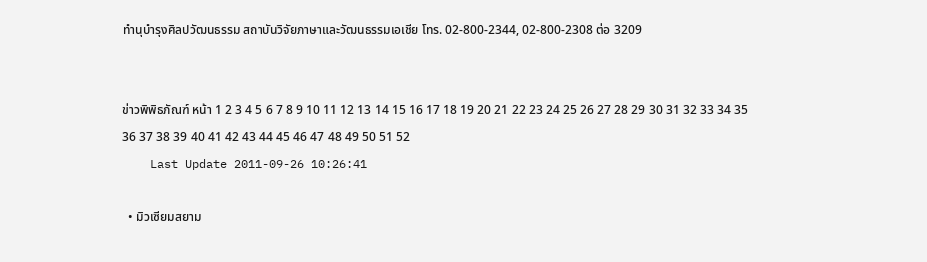ทำนุบำรุงศิลปวัฒนธรรม สถาบันวิจัยภาษาและวัฒนธรรมเอเชีย โทร. 02-800-2344, 02-800-2308 ต่อ 3209


ข่าวพิพิธภัณฑ์ หน้า 1 2 3 4 5 6 7 8 9 10 11 12 13 14 15 16 17 18 19 20 21 22 23 24 25 26 27 28 29 30 31 32 33 34 35 36 37 38 39 40 41 42 43 44 45 46 47 48 49 50 51 52
    Last Update 2011-09-26 10:26:41

  • มิวเซียมสยาม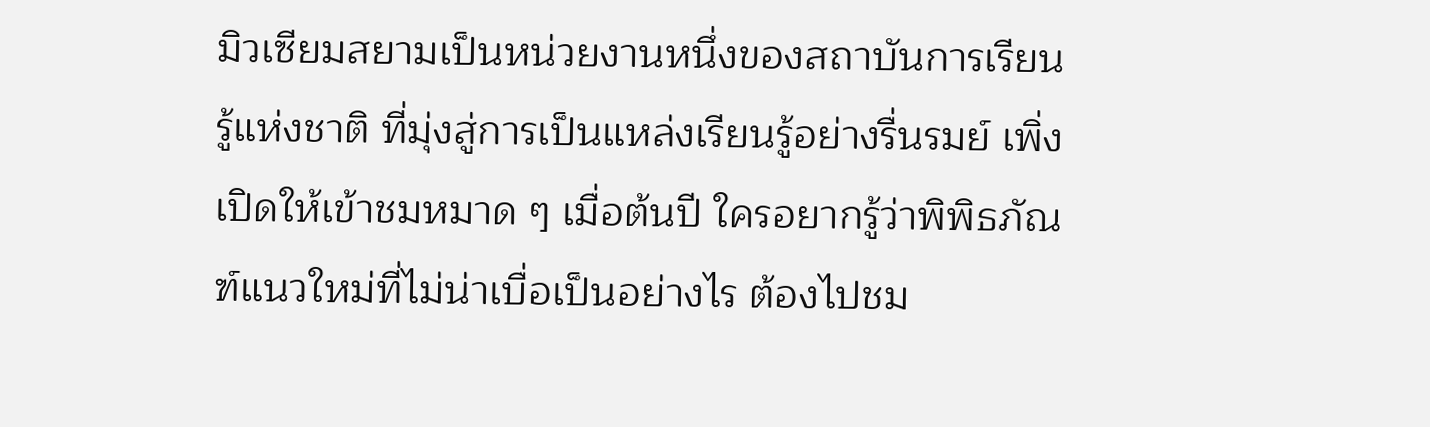มิวเซียมสยามเป็นหน่วยงานหนึ่งของสถาบันการเรียนรู้แห่งชาติ ที่มุ่งสู่การเป็นแหล่งเรียนรู้อย่างรื่นรมย์ เพิ่งเปิดให้เข้าชมหมาด ๆ เมื่อต้นปี ใครอยากรู้ว่าพิพิธภัณฑ์แนวใหม่ที่ไม่น่าเบื่อเป็นอย่างไร ต้องไปชม